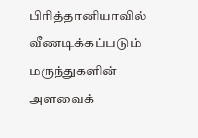பிரித்தானியாவில் வீணடிக்கப்படும் மருந்துகளின் அளவைக்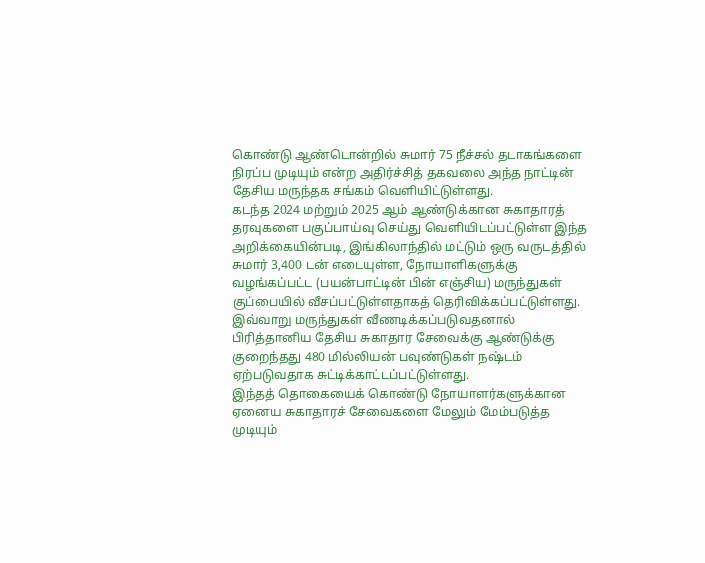கொண்டு ஆண்டொன்றில் சுமார் 75 நீச்சல் தடாகங்களை நிரப்ப முடியும் என்ற அதிர்ச்சித் தகவலை அந்த நாட்டின் தேசிய மருந்தக சங்கம் வெளியிட்டுள்ளது.
கடந்த 2024 மற்றும் 2025 ஆம் ஆண்டுக்கான சுகாதாரத் தரவுகளை பகுப்பாய்வு செய்து வெளியிடப்பட்டுள்ள இந்த அறிக்கையின்படி, இங்கிலாந்தில் மட்டும் ஒரு வருடத்தில் சுமார் 3,400 டன் எடையுள்ள, நோயாளிகளுக்கு வழங்கப்பட்ட (பயன்பாட்டின் பின் எஞ்சிய) மருந்துகள் குப்பையில் வீசப்பட்டுள்ளதாகத் தெரிவிக்கப்பட்டுள்ளது.
இவ்வாறு மருந்துகள் வீணடிக்கப்படுவதனால் பிரித்தானிய தேசிய சுகாதார சேவைக்கு ஆண்டுக்கு குறைந்தது 480 மில்லியன் பவுண்டுகள் நஷ்டம் ஏற்படுவதாக சுட்டிக்காட்டப்பட்டுள்ளது.
இந்தத் தொகையைக் கொண்டு நோயாளர்களுக்கான ஏனைய சுகாதாரச் சேவைகளை மேலும் மேம்படுத்த முடியும்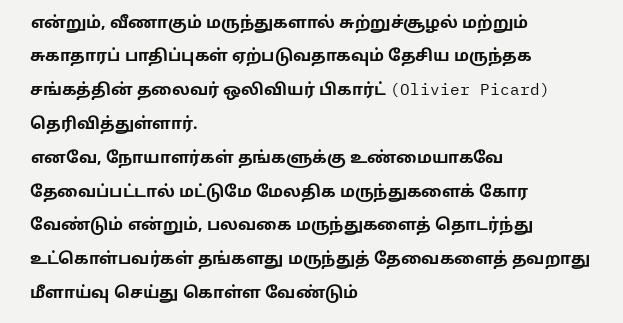என்றும், வீணாகும் மருந்துகளால் சுற்றுச்சூழல் மற்றும் சுகாதாரப் பாதிப்புகள் ஏற்படுவதாகவும் தேசிய மருந்தக சங்கத்தின் தலைவர் ஒலிவியர் பிகார்ட் (Olivier Picard) தெரிவித்துள்ளார்.
எனவே, நோயாளர்கள் தங்களுக்கு உண்மையாகவே தேவைப்பட்டால் மட்டுமே மேலதிக மருந்துகளைக் கோர வேண்டும் என்றும், பலவகை மருந்துகளைத் தொடர்ந்து உட்கொள்பவர்கள் தங்களது மருந்துத் தேவைகளைத் தவறாது மீளாய்வு செய்து கொள்ள வேண்டும்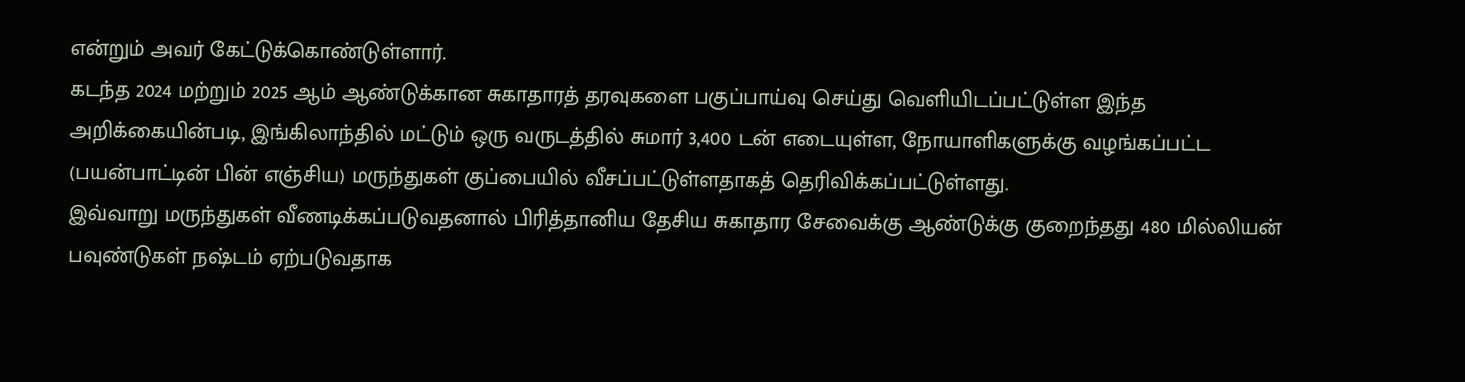என்றும் அவர் கேட்டுக்கொண்டுள்ளார்.
கடந்த 2024 மற்றும் 2025 ஆம் ஆண்டுக்கான சுகாதாரத் தரவுகளை பகுப்பாய்வு செய்து வெளியிடப்பட்டுள்ள இந்த அறிக்கையின்படி, இங்கிலாந்தில் மட்டும் ஒரு வருடத்தில் சுமார் 3,400 டன் எடையுள்ள, நோயாளிகளுக்கு வழங்கப்பட்ட (பயன்பாட்டின் பின் எஞ்சிய) மருந்துகள் குப்பையில் வீசப்பட்டுள்ளதாகத் தெரிவிக்கப்பட்டுள்ளது.
இவ்வாறு மருந்துகள் வீணடிக்கப்படுவதனால் பிரித்தானிய தேசிய சுகாதார சேவைக்கு ஆண்டுக்கு குறைந்தது 480 மில்லியன் பவுண்டுகள் நஷ்டம் ஏற்படுவதாக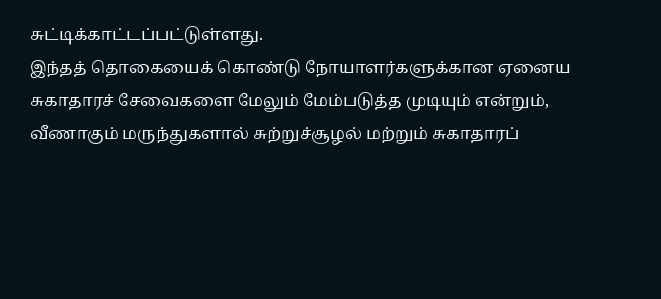சுட்டிக்காட்டப்பட்டுள்ளது.
இந்தத் தொகையைக் கொண்டு நோயாளர்களுக்கான ஏனைய சுகாதாரச் சேவைகளை மேலும் மேம்படுத்த முடியும் என்றும், வீணாகும் மருந்துகளால் சுற்றுச்சூழல் மற்றும் சுகாதாரப்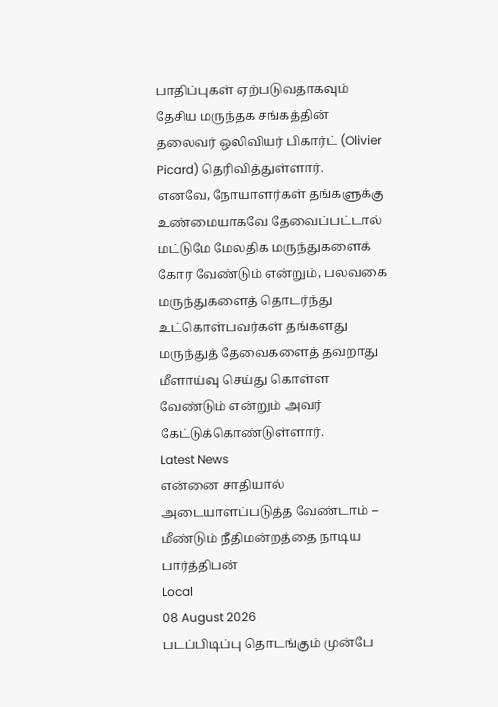பாதிப்புகள் ஏற்படுவதாகவும் தேசிய மருந்தக சங்கத்தின் தலைவர் ஒலிவியர் பிகார்ட் (Olivier Picard) தெரிவித்துள்ளார்.
எனவே, நோயாளர்கள் தங்களுக்கு உண்மையாகவே தேவைப்பட்டால் மட்டுமே மேலதிக மருந்துகளைக் கோர வேண்டும் என்றும், பலவகை மருந்துகளைத் தொடர்ந்து உட்கொள்பவர்கள் தங்களது மருந்துத் தேவைகளைத் தவறாது மீளாய்வு செய்து கொள்ள வேண்டும் என்றும் அவர் கேட்டுக்கொண்டுள்ளார்.
Latest News
என்னை சாதியால் அடையாளப்படுத்த வேண்டாம் – மீண்டும் நீதிமன்றத்தை நாடிய பார்த்திபன்
Local
08 August 2026
படப்பிடிப்பு தொடங்கும் முன்பே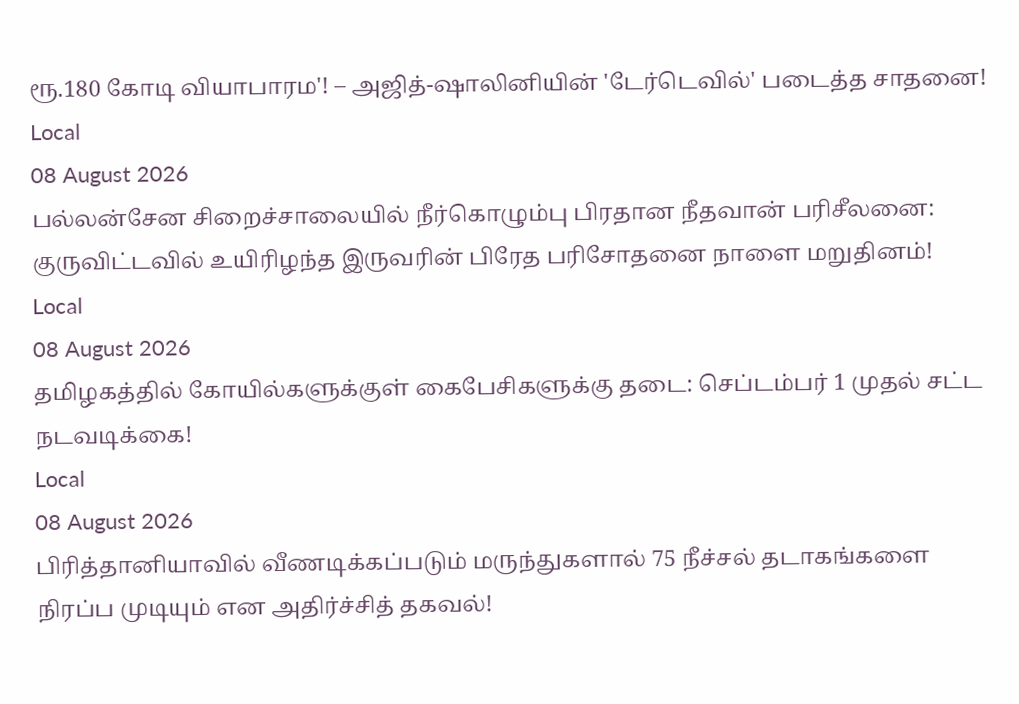ரூ.180 கோடி வியாபாரம'! – அஜித்-ஷாலினியின் 'டேர்டெவில்' படைத்த சாதனை!
Local
08 August 2026
பல்லன்சேன சிறைச்சாலையில் நீர்கொழும்பு பிரதான நீதவான் பரிசீலனை: குருவிட்டவில் உயிரிழந்த இருவரின் பிரேத பரிசோதனை நாளை மறுதினம்!
Local
08 August 2026
தமிழகத்தில் கோயில்களுக்குள் கைபேசிகளுக்கு தடை: செப்டம்பர் 1 முதல் சட்ட நடவடிக்கை!
Local
08 August 2026
பிரித்தானியாவில் வீணடிக்கப்படும் மருந்துகளால் 75 நீச்சல் தடாகங்களை நிரப்ப முடியும் என அதிர்ச்சித் தகவல்!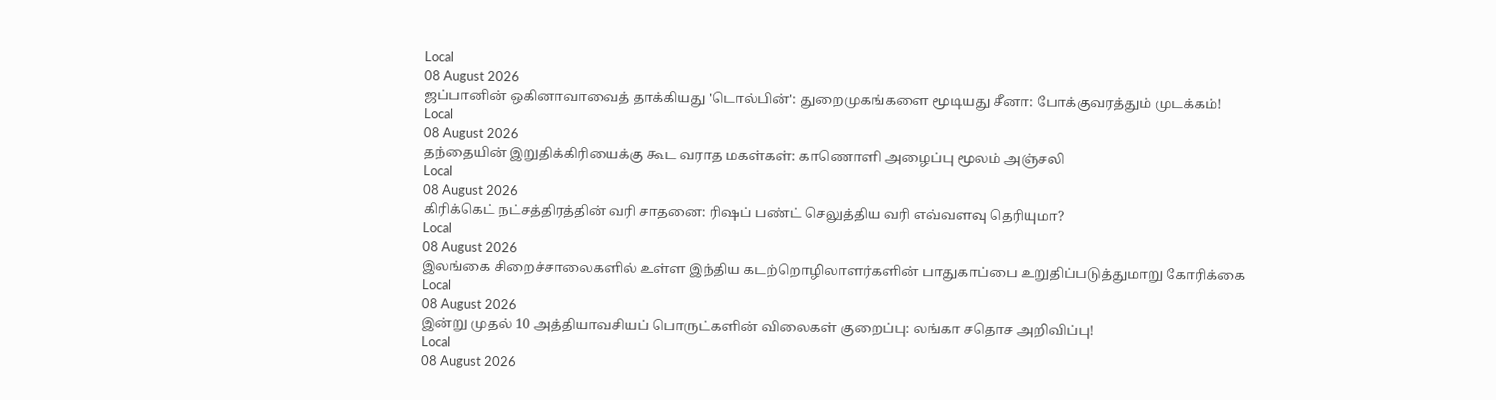Local
08 August 2026
ஜப்பானின் ஒகினாவாவைத் தாக்கியது 'டொல்பின்': துறைமுகங்களை மூடியது சீனா: போக்குவரத்தும் முடக்கம்!
Local
08 August 2026
தந்தையின் இறுதிக்கிரியைக்கு கூட வராத மகள்கள்: காணொளி அழைப்பு மூலம் அஞ்சலி
Local
08 August 2026
கிரிக்கெட் நட்சத்திரத்தின் வரி சாதனை: ரிஷப் பண்ட் செலுத்திய வரி எவ்வளவு தெரியுமா?
Local
08 August 2026
இலங்கை சிறைச்சாலைகளில் உள்ள இந்திய கடற்றொழிலாளர்களின் பாதுகாப்பை உறுதிப்படுத்துமாறு கோரிக்கை
Local
08 August 2026
இன்று முதல் 10 அத்தியாவசியப் பொருட்களின் விலைகள் குறைப்பு: லங்கா சதொச அறிவிப்பு!
Local
08 August 2026